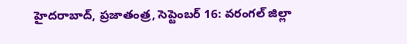హైదరాబాద్, ప్రజాతంత్ర, సెప్టెంబర్ 16: వరంగల్ జిల్లా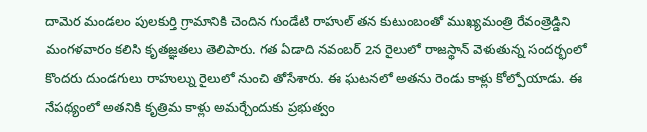దామెర మండలం పులకుర్తి గ్రామానికి చెందిన గుండేటి రాహుల్ తన కుటుంబంతో ముఖ్యమంత్రి రేవంత్రెడ్డిని మంగళవారం కలిసి కృతజ్ఞతలు తెలిపారు. గత ఏడాది నవంబర్ 2న రైలులో రాజస్థాన్ వెళుతున్న సందర్భంలో కొందరు దుండగులు రాహుల్ను రైలులో నుంచి తోసేశారు. ఈ ఘటనలో అతను రెండు కాళ్లు కోల్పోయాడు. ఈ నేపథ్యంలో అతనికి కృత్రిమ కాళ్లు అమర్చేందుకు ప్రభుత్వం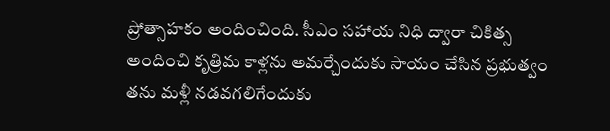ప్రోత్సాహకం అందించింది. సీఎం సహాయ నిధి ద్వారా చికిత్స అందించి కృత్రిమ కాళ్లను అమర్చేందుకు సాయం చేసిన ప్రభుత్వం తను మళ్లీ నడవగలిగేందుకు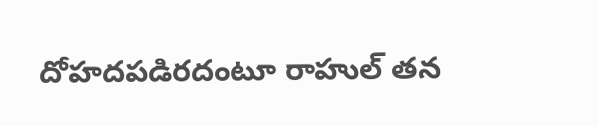దోహదపడిరదంటూ రాహుల్ తన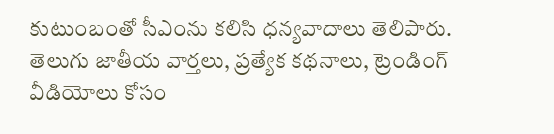కుటుంబంతో సీఎంను కలిసి ధన్యవాదాలు తెలిపారు.
తెలుగు జాతీయ వార్తలు, ప్రత్యేక కథనాలు, ట్రెండింగ్ వీడియోలు కోసం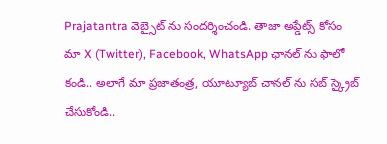Prajatantra వెబ్సైట్ ను సందర్శించండి. తాజా అప్డేట్స్ కోసం మా X (Twitter), Facebook, WhatsApp ఛానల్ ను ఫాలో కండి.. అలాగే మా ప్రజాతంత్ర, యూట్యూబ్ చానల్ ను సబ్ స్క్రైబ్ చేసుకోండి..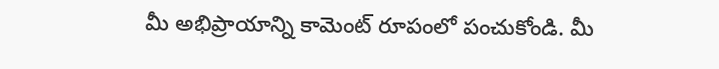మీ అభిప్రాయాన్ని కామెంట్ రూపంలో పంచుకోండి. మీ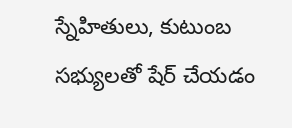స్నేహితులు, కుటుంబ సభ్యులతో షేర్ చేయడం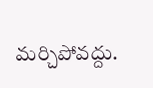మర్చిపోవద్దు.